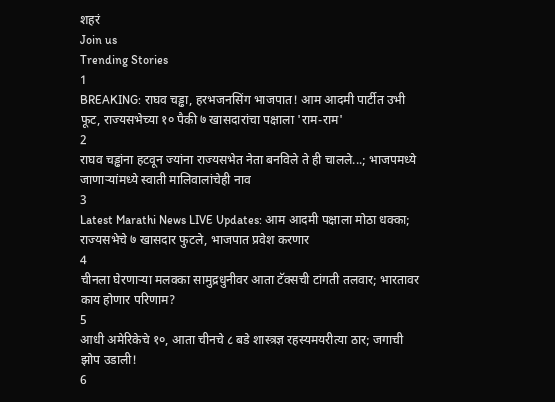शहरं
Join us
Trending Stories
1
BREAKING: राघव चड्ढा, हरभजनसिंग भाजपात! आम आदमी पार्टीत उभी फूट, राज्यसभेच्या १० पैकी ७ खासदारांचा पक्षाला 'राम-राम'
2
राघव चड्ढांना हटवून ज्यांना राज्यसभेत नेता बनविले ते ही चालले...; भाजपमध्ये जाणाऱ्यांमध्ये स्वाती मालिवालांचेही नाव
3
Latest Marathi News LIVE Updates: आम आदमी पक्षाला मोठा धक्का; राज्यसभेचे ७ खासदार फुटले, भाजपात प्रवेश करणार
4
चीनला घेरणाऱ्या मलक्का सामुद्रधुनीवर आता टॅक्सची टांगती तलवार; भारतावर काय होणार परिणाम?
5
आधी अमेरिकेचे १०, आता चीनचे ८ बडे शास्त्रज्ञ रहस्यमयरीत्या ठार; जगाची झोप उडाली!
6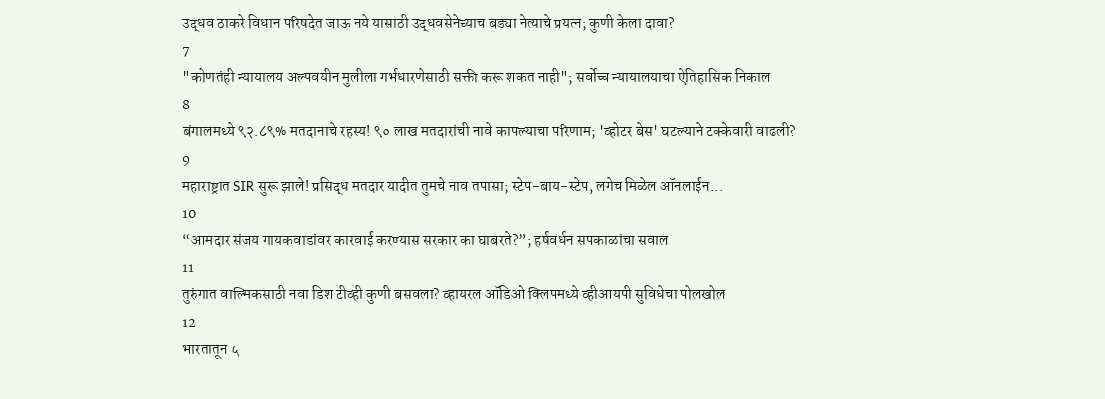उद्धव ठाकरे विधान परिषदेत जाऊ नये यासाठी उद्धवसेनेच्याच बड्या नेत्याचे प्रयत्न; कुणी केला दावा?
7
"कोणतंही न्यायालय अल्पवयीन मुलीला गर्भधारणेसाठी सक्ती करू शकत नाही"; सर्वोच्च न्यायालयाचा ऐतिहासिक निकाल
8
बंगालमध्ये ९२.८९% मतदानाचे रहस्य! ९० लाख मतदारांची नावे कापल्याचा परिणाम; 'व्होटर बेस' घटल्याने टक्केवारी वाढली?
9
महाराष्ट्रात SIR सुरू झाले! प्रसिद्ध मतदार यादीत तुमचे नाव तपासा; स्टेप-बाय-स्टेप, लगेच मिळेल ऑनलाईन...
10
“आमदार संजय गायकवाडांवर कारवाई करण्यास सरकार का घाबरते?”; हर्षवर्धन सपकाळांचा सवाल
11
तुरुंगात वाल्मिकसाठी नवा डिश टीव्ही कुणी बसवला? व्हायरल ऑडिओ क्लिपमध्ये व्हीआयपी सुविधेचा पोलखोल
12
भारतातून ५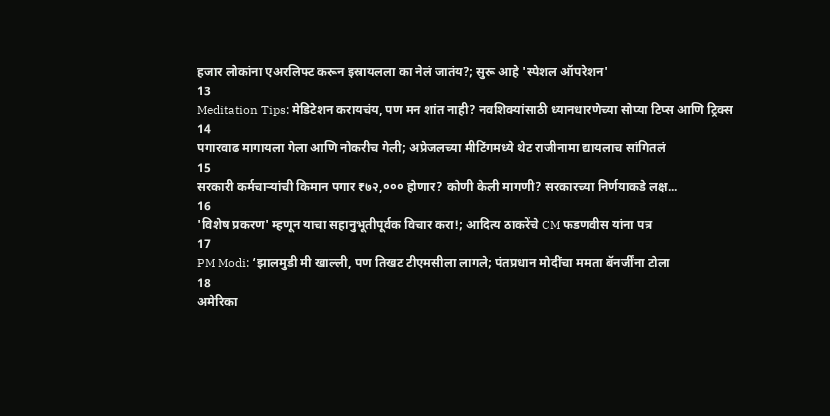हजार लोकांना एअरलिफ्ट करून इस्रायलला का नेलं जातंय?; सुरू आहे 'स्पेशल ऑपरेशन'
13
Meditation Tips: मेडिटेशन करायचंय, पण मन शांत नाही? नवशिक्यांसाठी ध्यानधारणेच्या सोप्या टिप्स आणि ट्रिक्स
14
पगारवाढ मागायला गेला आणि नोकरीच गेली; अप्रेजलच्या मीटिंगमध्ये थेट राजीनामा द्यायलाच सांगितलं
15
सरकारी कर्मचाऱ्यांची किमान पगार ₹७२,००० होणार? कोणी केली मागणी? सरकारच्या निर्णयाकडे लक्ष...
16
'विशेष प्रकरण' म्हणून याचा सहानुभूतीपूर्वक विचार करा!; आदित्य ठाकरेंचे CM फडणवीस यांना पत्र
17
PM Modi: ‘झालमुडी मी खाल्ली, पण तिखट टीएमसीला लागले; पंतप्रधान मोदींचा ममता बॅनर्जींना टोला
18
अमेरिका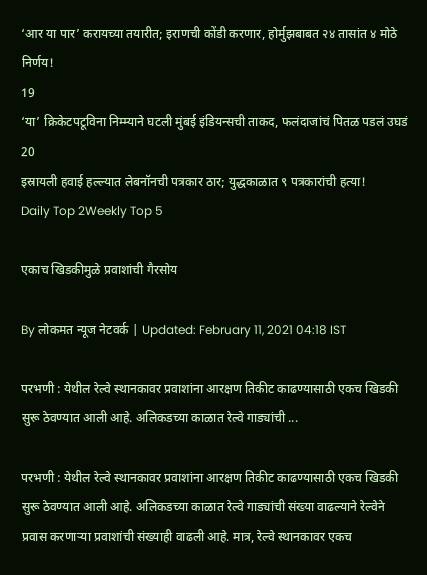‘आर या पार’ करायच्या तयारीत; इराणची कोंडी करणार, होर्मुझबाबत २४ तासांत ४ मोठे निर्णय!
19
‘या’ क्रिकेटपटूविना निम्म्याने घटली मुंबई इंडियन्सची ताकद, फलंदाजांचं पितळ पडलं उघडं
20
इस्रायली हवाई हल्ल्यात लेबनॉनची पत्रकार ठार; युद्धकाळात ९ पत्रकारांची हत्या!
Daily Top 2Weekly Top 5

एकाच खिडकीमुळे प्रवाशांची गैरसोय

By लोकमत न्यूज नेटवर्क | Updated: February 11, 2021 04:18 IST

परभणी : येथील रेल्वे स्थानकावर प्रवाशांना आरक्षण तिकीट काढण्यासाठी एकच खिडकी सुरू ठेवण्यात आली आहे. अलिकडच्या काळात रेल्वे गाड्यांची ...

परभणी : येथील रेल्वे स्थानकावर प्रवाशांना आरक्षण तिकीट काढण्यासाठी एकच खिडकी सुरू ठेवण्यात आली आहे. अलिकडच्या काळात रेल्वे गाड्यांची संख्या वाढल्याने रेल्वेने प्रवास करणाऱ्या प्रवाशांची संख्याही वाढली आहे. मात्र, रेल्वे स्थानकावर एकच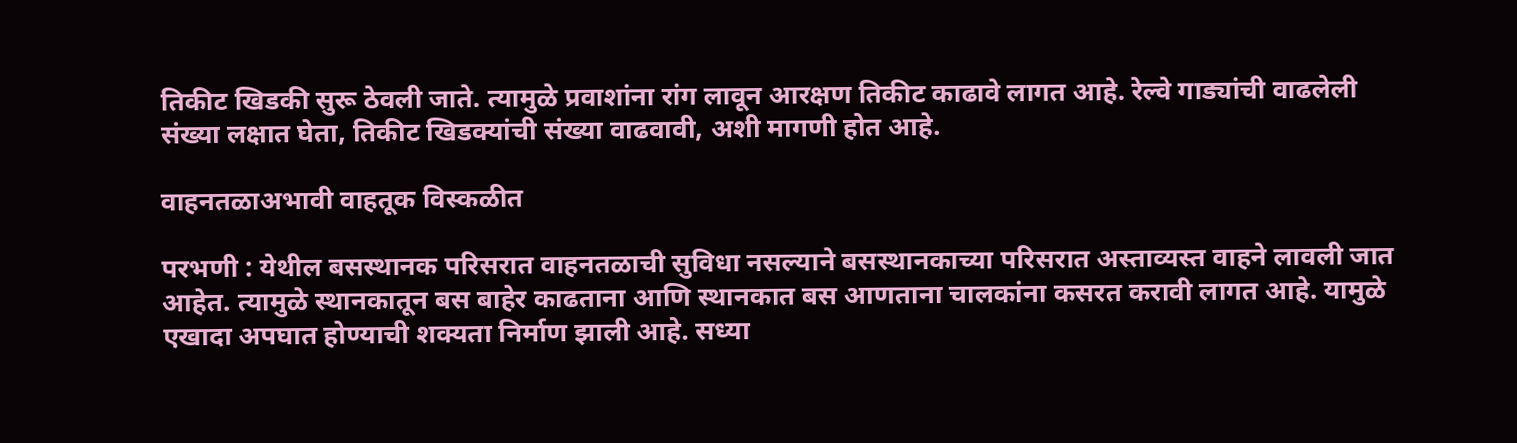तिकीट खिडकी सुरू ठेवली जाते. त्यामुळे प्रवाशांना रांग लावून आरक्षण तिकीट काढावे लागत आहे. रेल्वे गाड्यांची वाढलेली संख्या लक्षात घेता, तिकीट खिडक्यांची संख्या वाढवावी, अशी मागणी होत आहे.

वाहनतळाअभावी वाहतूक विस्कळीत

परभणी : येथील बसस्थानक परिसरात वाहनतळाची सुविधा नसल्याने बसस्थानकाच्या परिसरात अस्ताव्यस्त वाहने लावली जात आहेत. त्यामुळे स्थानकातून बस बाहेर काढताना आणि स्थानकात बस आणताना चालकांना कसरत करावी लागत आहे. यामुळे एखादा अपघात होण्याची शक्यता निर्माण झाली आहे. सध्या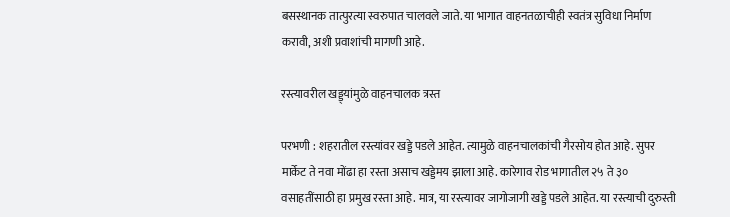बसस्थानक तात्पुरत्या स्वरुपात चालवले जाते. या भागात वाहनतळाचीही स्वतंत्र सुविधा निर्माण करावी, अशी प्रवाशांची मागणी आहे.

रस्त्यावरील खड्ड्यांमुळे वाहनचालक त्रस्त

परभणी : शहरातील रस्त्यांवर खड्डे पडले आहेत. त्यामुळे वाहनचालकांची गैरसोय होत आहे. सुपर मार्केट ते नवा मोंढा हा रस्ता असाच खड्डेमय झाला आहे. कारेगाव रोड भागातील २५ ते ३० वसाहतींसाठी हा प्रमुख रस्ता आहे. मात्र, या रस्त्यावर जागोजागी खड्डे पडले आहेत. या रस्त्याची दुरुस्ती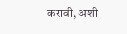करावी, अशी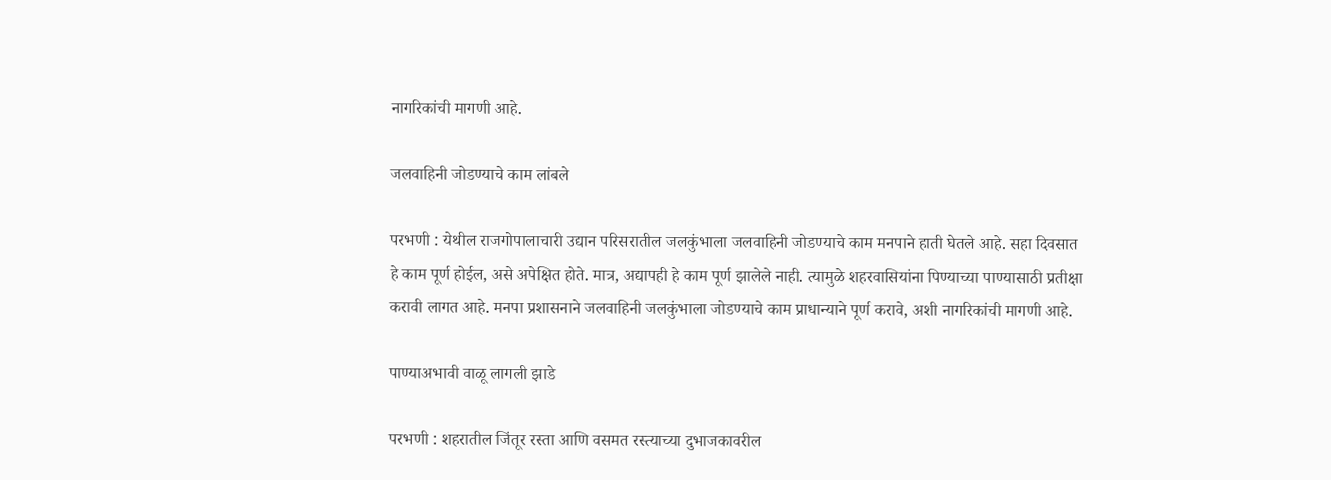नागरिकांची मागणी आहे.

जलवाहिनी जोडण्याचे काम लांबले

परभणी : येथील राजगोपालाचारी उद्यान परिसरातील जलकुंभाला जलवाहिनी जोडण्याचे काम मनपाने हाती घेतले आहे. सहा दिवसात हे काम पूर्ण होईल, असे अपेक्षित होते. मात्र, अद्यापही हे काम पूर्ण झालेले नाही. त्यामुळे शहरवासियांना पिण्याच्या पाण्यासाठी प्रतीक्षा करावी लागत आहे. मनपा प्रशासनाने जलवाहिनी जलकुंभाला जोडण्याचे काम प्राधान्याने पूर्ण करावे, अशी नागरिकांची मागणी आहे.

पाण्याअभावी वाळू लागली झाडे

परभणी : शहरातील जिंतूर रस्ता आणि वसमत रस्त्याच्या दुभाजकावरील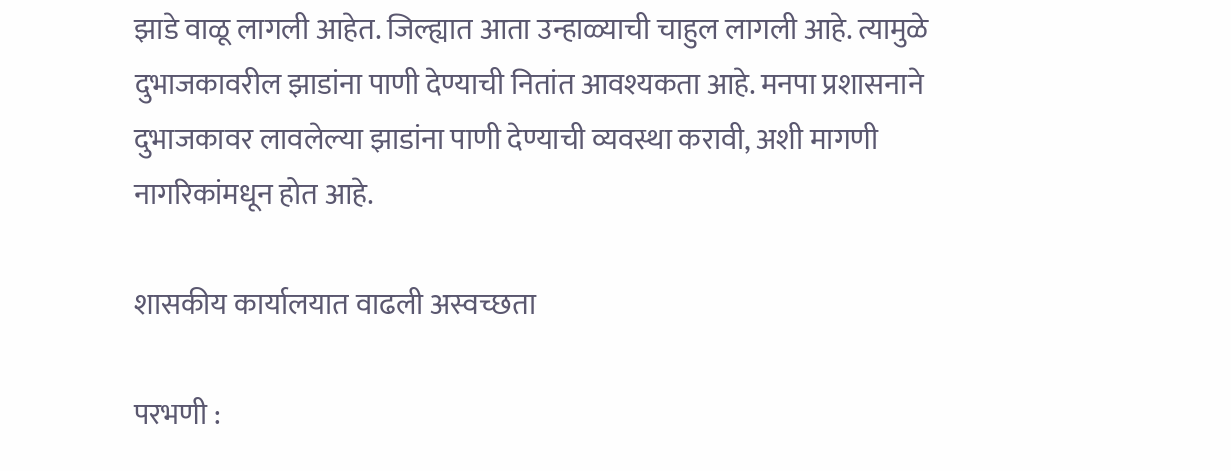झाडे वाळू लागली आहेत. जिल्ह्यात आता उन्हाळ्याची चाहुल लागली आहे. त्यामुळे दुभाजकावरील झाडांना पाणी देण्याची नितांत आवश्यकता आहे. मनपा प्रशासनाने दुभाजकावर लावलेल्या झाडांना पाणी देण्याची व्यवस्था करावी, अशी मागणी नागरिकांमधून होत आहे.

शासकीय कार्यालयात वाढली अस्वच्छता

परभणी :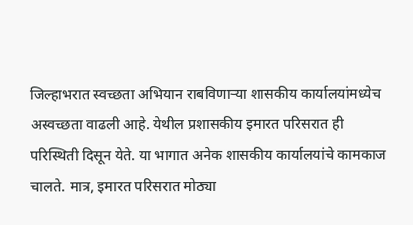जिल्हाभरात स्वच्छता अभियान राबविणाऱ्या शासकीय कार्यालयांमध्येच अस्वच्छता वाढली आहे. येथील प्रशासकीय इमारत परिसरात ही परिस्थिती दिसून येते. या भागात अनेक शासकीय कार्यालयांचे कामकाज चालते. मात्र, इमारत परिसरात मोठ्या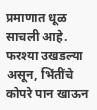प्रमाणात धूळ साचली आहे. फरश्या उखडल्या असून, भिंतींचे कोपरे पान खाऊन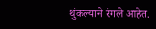थुंकल्याने रंगले आहेत.